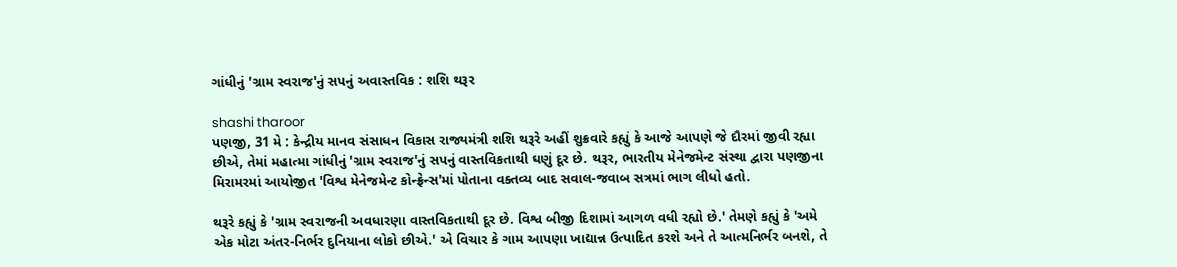ગાંધીનું 'ગ્રામ સ્વરાજ'નું સપનું અવાસ્તવિક : શશિ થરૂર

shashi tharoor
પણજી, 31 મે : કેન્દ્રીય માનવ સંસાધન વિકાસ રાજ્યમંત્રી શશિ થરૂરે અહીં શુક્રવારે કહ્યું કે આજે આપણે જે દૌરમાં જીવી રહ્યા છીએ, તેમાં મહાત્મા ગાંધીનું 'ગ્રામ સ્વરાજ'નું સપનું વાસ્તવિકતાથી ઘણું દૂર છે. થરૂર, ભારતીય મેનેજમેન્ટ સંસ્થા દ્વારા પણજીના મિરામરમાં આયોજીત 'વિશ્વ મેનેજમેન્ટ કોન્ફ્રેન્સ'માં પોતાના વક્તવ્ય બાદ સવાલ-જવાબ સત્રમાં ભાગ લીધો હતો.

થરૂરે કહ્યું કે 'ગ્રામ સ્વરાજની અવધારણા વાસ્તવિકતાથી દૂર છે. વિશ્વ બીજી દિશામાં આગળ વધી રહ્યો છે.' તેમણે કહ્યું કે 'અમે એક મોટા અંતર-નિર્ભર દુનિયાના લોકો છીએ.' એ વિચાર કે ગામ આપણા ખાદ્યાન્ન ઉત્પાદિત કરશે અને તે આત્મનિર્ભર બનશે, તે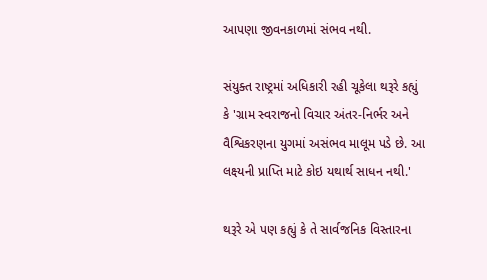આપણા જીવનકાળમાં સંભવ નથી.

સંયુક્ત રાષ્ટ્રમાં અધિકારી રહી ચૂકેલા થરૂરે કહ્યું કે 'ગ્રામ સ્વરાજનો વિચાર અંતર-નિર્ભર અને વૈશ્વિકરણના યુગમાં અસંભવ માલૂમ પડે છે. આ લક્ષ્યની પ્રાપ્તિ માટે કોઇ યથાર્થ સાધન નથી.'

થરૂરે એ પણ કહ્યું કે તે સાર્વજનિક વિસ્તારના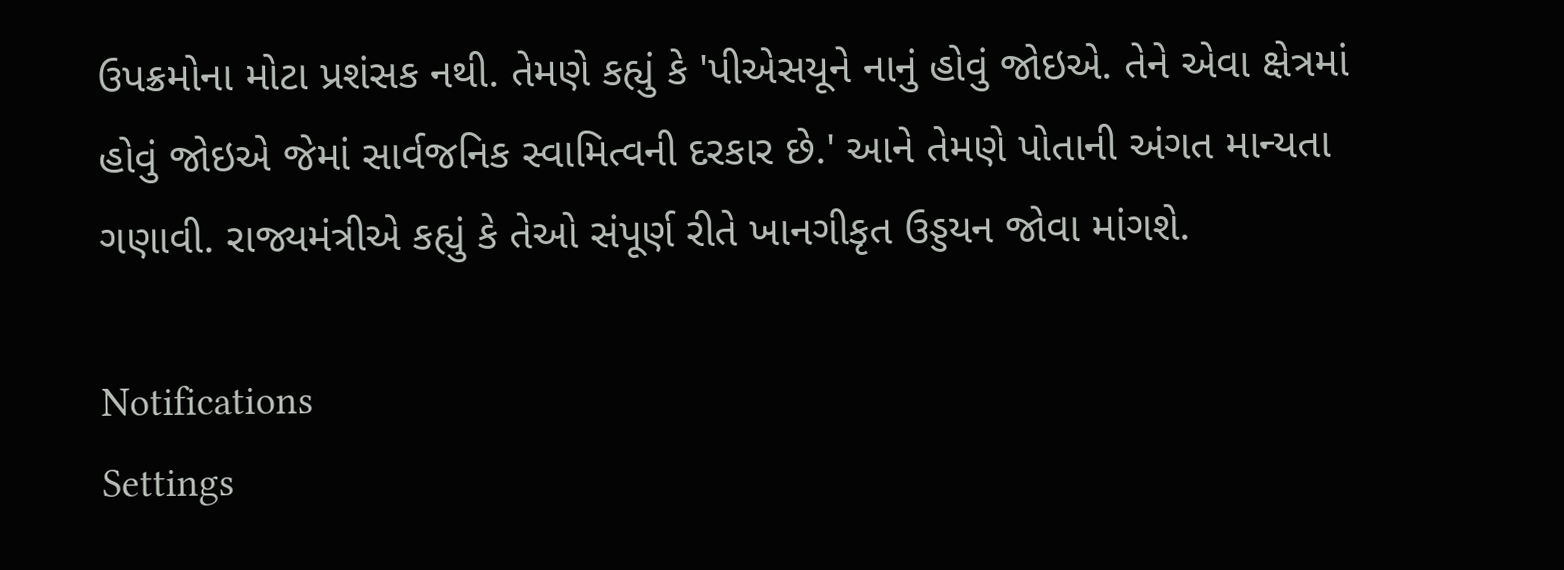ઉપક્રમોના મોટા પ્રશંસક નથી. તેમણે કહ્યું કે 'પીએસયૂને નાનું હોવું જોઇએ. તેને એવા ક્ષેત્રમાં હોવું જોઇએ જેમાં સાર્વજનિક સ્વામિત્વની દરકાર છે.' આને તેમણે પોતાની અંગત માન્યતા ગણાવી. રાજ્યમંત્રીએ કહ્યું કે તેઓ સંપૂર્ણ રીતે ખાનગીકૃત ઉડ્ડયન જોવા માંગશે.

Notifications
Settings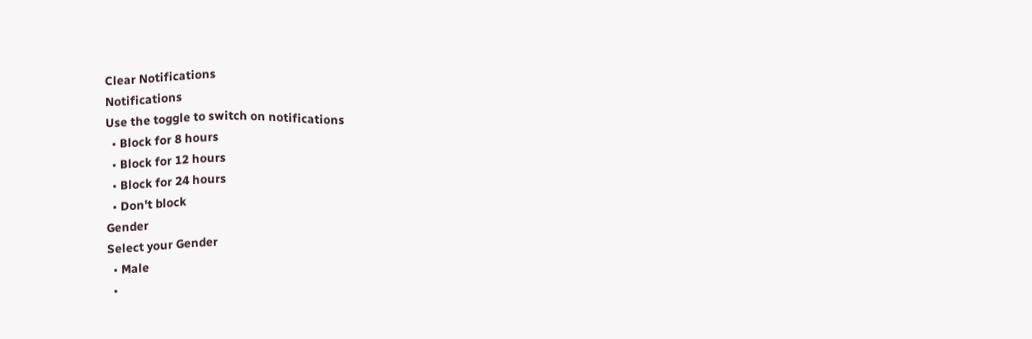Clear Notifications
Notifications
Use the toggle to switch on notifications
  • Block for 8 hours
  • Block for 12 hours
  • Block for 24 hours
  • Don't block
Gender
Select your Gender
  • Male
  •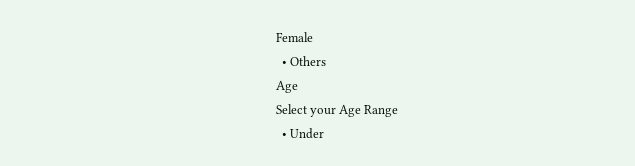Female
  • Others
Age
Select your Age Range
  • Under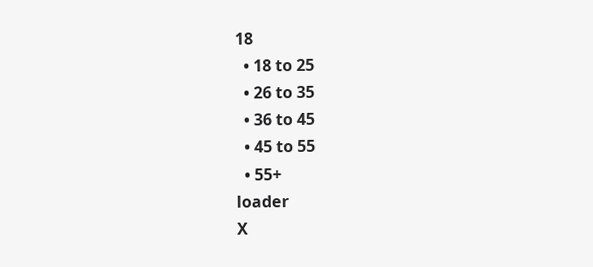18
  • 18 to 25
  • 26 to 35
  • 36 to 45
  • 45 to 55
  • 55+
loader
X